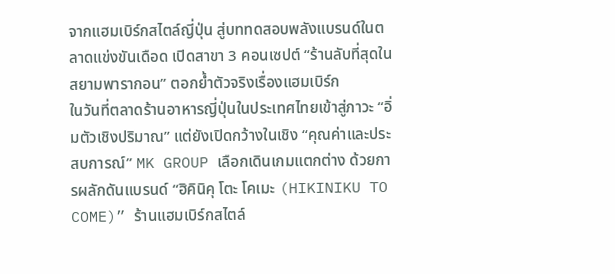จากแฮมเบิร์กสไตล์ญี่ปุ่น สู่บททดสอบพลังแบรนด์ในตลาดแข่งขันเดือด เปิดสาขา 3 คอนเซปต์ “ร้านลับที่สุดในสยามพารากอน” ตอกย้ำตัวจริงเรื่องแฮมเบิร์ก
ในวันที่ตลาดร้านอาหารญี่ปุ่นในประเทศไทยเข้าสู่ภาวะ “อิ่มตัวเชิงปริมาณ” แต่ยังเปิดกว้างในเชิง “คุณค่าและประสบการณ์” MK GROUP เลือกเดินเกมแตกต่าง ด้วยการผลักดันแบรนด์ “ฮิคินิคุ โตะ โคเมะ (HIKINIKU TO COME)” ร้านแฮมเบิร์กสไตล์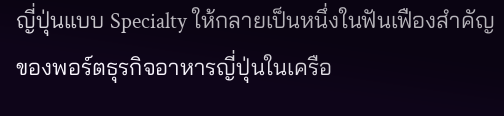ญี่ปุ่นแบบ Specialty ให้กลายเป็นหนึ่งในฟันเฟืองสำคัญของพอร์ตธุรกิจอาหารญี่ปุ่นในเครือ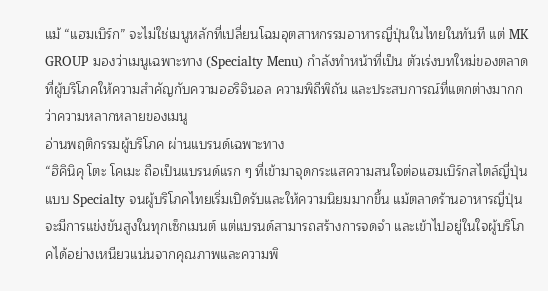แม้ “แฮมเบิร์ก” จะไม่ใช่เมนูหลักที่เปลี่ยนโฉมอุตสาหกรรมอาหารญี่ปุ่นในไทยในทันที แต่ MK GROUP มองว่าเมนูเฉพาะทาง (Specialty Menu) กำลังทำหน้าที่เป็น ตัวเร่งบทใหม่ของตลาด ที่ผู้บริโภคให้ความสำคัญกับความออริจินอล ความพิถีพิถัน และประสบการณ์ที่แตกต่างมากกว่าความหลากหลายของเมนู
อ่านพฤติกรรมผู้บริโภค ผ่านแบรนด์เฉพาะทาง
“ฮิคินิคุ โตะ โคเมะ ถือเป็นแบรนด์แรก ๆ ที่เข้ามาจุดกระแสความสนใจต่อแฮมเบิร์กสไตล์ญี่ปุ่นแบบ Specialty จนผู้บริโภคไทยเริ่มเปิดรับและให้ความนิยมมากขึ้น แม้ตลาดร้านอาหารญี่ปุ่นจะมีการแข่งขันสูงในทุกเซ็กเมนต์ แต่แบรนด์สามารถสร้างการจดจำ และเข้าไปอยู่ในใจผู้บริโภคได้อย่างเหนียวแน่นจากคุณภาพและความพิ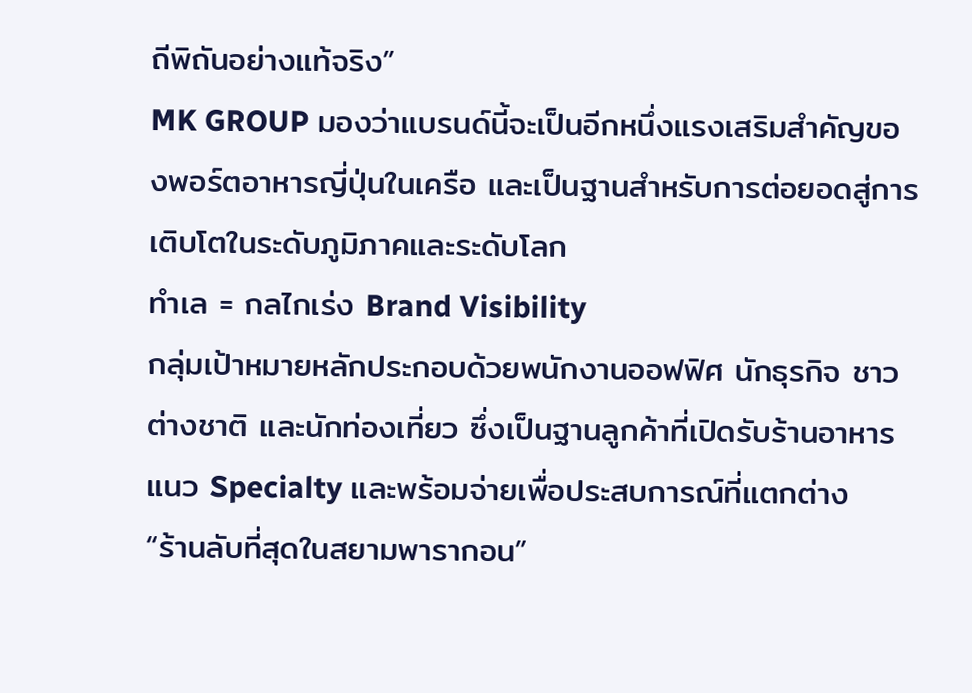ถีพิถันอย่างแท้จริง”
MK GROUP มองว่าแบรนด์นี้จะเป็นอีกหนึ่งแรงเสริมสำคัญของพอร์ตอาหารญี่ปุ่นในเครือ และเป็นฐานสำหรับการต่อยอดสู่การเติบโตในระดับภูมิภาคและระดับโลก
ทำเล = กลไกเร่ง Brand Visibility
กลุ่มเป้าหมายหลักประกอบด้วยพนักงานออฟฟิศ นักธุรกิจ ชาวต่างชาติ และนักท่องเที่ยว ซึ่งเป็นฐานลูกค้าที่เปิดรับร้านอาหารแนว Specialty และพร้อมจ่ายเพื่อประสบการณ์ที่แตกต่าง
“ร้านลับที่สุดในสยามพารากอน”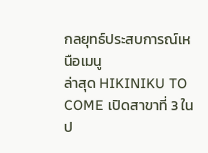กลยุทธ์ประสบการณ์เหนือเมนู
ล่าสุด HIKINIKU TO COME เปิดสาขาที่ 3 ในป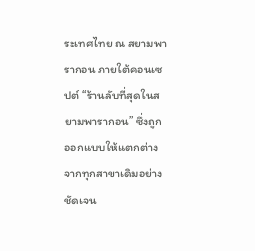ระเทศไทย ณ สยามพารากอน ภายใต้คอนเซปต์ “ร้านลับที่สุดในสยามพารากอน” ซึ่งถูกออกแบบให้แตกต่างจากทุกสาขาเดิมอย่างชัดเจน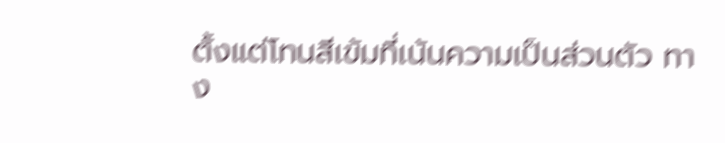ตั้งแต่โทนสีเข้มที่เน้นความเป็นส่วนตัว ทาง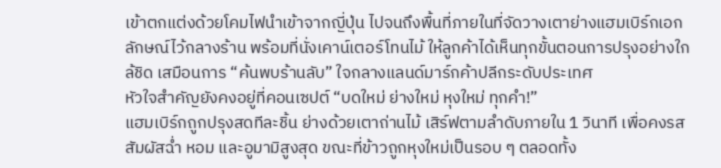เข้าตกแต่งด้วยโคมไฟนำเข้าจากญี่ปุ่น ไปจนถึงพื้นที่ภายในที่จัดวางเตาย่างแฮมเบิร์กเอกลักษณ์ไว้กลางร้าน พร้อมที่นั่งเคาน์เตอร์โทนไม้ ให้ลูกค้าได้เห็นทุกขั้นตอนการปรุงอย่างใกล้ชิด เสมือนการ “ค้นพบร้านลับ” ใจกลางแลนด์มาร์กค้าปลีกระดับประเทศ
หัวใจสำคัญยังคงอยู่ที่คอนเซปต์ “บดใหม่ ย่างใหม่ หุงใหม่ ทุกคำ!”
แฮมเบิร์กถูกปรุงสดทีละชิ้น ย่างด้วยเตาถ่านไม้ เสิร์ฟตามลำดับภายใน 1 วินาที เพื่อคงรสสัมผัสฉ่ำ หอม และอูมามิสูงสุด ขณะที่ข้าวถูกหุงใหม่เป็นรอบ ๆ ตลอดทั้ง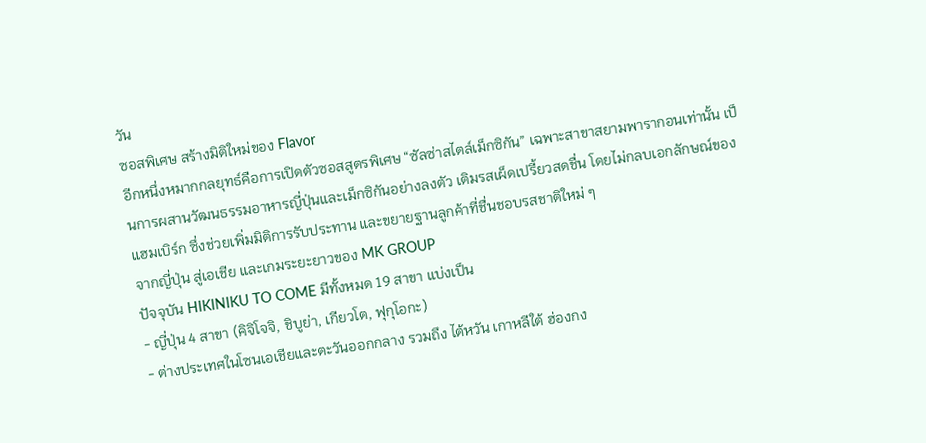วัน
ซอสพิเศษ สร้างมิติใหม่ของ Flavor
อีกหนึ่งหมากกลยุทธ์คือการเปิดตัวซอสสูตรพิเศษ “ซัลซ่าสไตล์เม็กซิกัน” เฉพาะสาขาสยามพารากอนเท่านั้น เป็นการผสานวัฒนธรรมอาหารญี่ปุ่นและเม็กซิกันอย่างลงตัว เติมรสเผ็ดเปรี้ยวสดชื่น โดยไม่กลบเอกลักษณ์ของแฮมเบิร์ก ซึ่งช่วยเพิ่มมิติการรับประทาน และขยายฐานลูกค้าที่ชื่นชอบรสชาติใหม่ ๆ
จากญี่ปุ่น สู่เอเชีย และเกมระยะยาวของ MK GROUP
ปัจจุบัน HIKINIKU TO COME มีทั้งหมด 19 สาขา แบ่งเป็น
- ญี่ปุ่น 4 สาขา (คิจิโจจิ, ชิบูย่า, เกียวโต, ฟุกุโอกะ)
- ต่างประเทศในโซนเอเชียและตะวันออกกลาง รวมถึง ไต้หวัน เกาหลีใต้ ฮ่องกง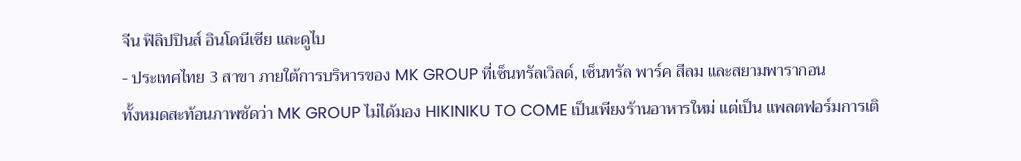จีน ฟิลิปปินส์ อินโดนีเซีย และดูไบ
- ประเทศไทย 3 สาขา ภายใต้การบริหารของ MK GROUP ที่เซ็นทรัลเวิลด์, เซ็นทรัล พาร์ค สีลม และสยามพารากอน
ทั้งหมดสะท้อนภาพชัดว่า MK GROUP ไม่ได้มอง HIKINIKU TO COME เป็นเพียงร้านอาหารใหม่ แต่เป็น แพลตฟอร์มการเติ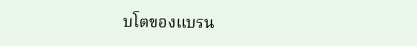บโตของแบรน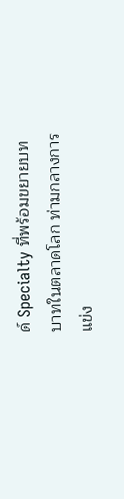ด์ Specialty ที่พร้อมขยายบทบาทในตลาดโลก ท่ามกลางการแข่ง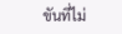ขันที่ไม่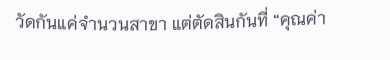วัดกันแค่จำนวนสาขา แต่ตัดสินกันที่ “คุณค่า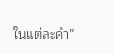ในแต่ละคำ”